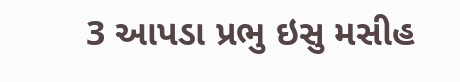3 આપડા પ્રભુ ઇસુ મસીહ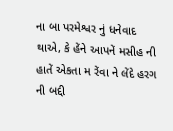ના બા પરમેશ્વર નું ધનેવાદ થાએ, કે હેંને આપનેં મસીહ ની હાતેં એકતા મ રેંવા ને લેંદે હરગ ની બદ્દી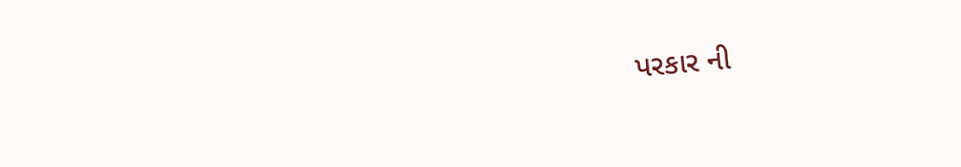પરકાર ની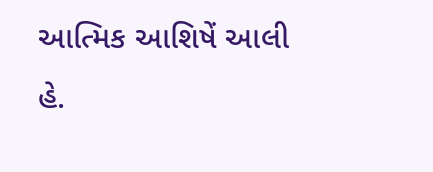આત્મિક આશિષેં આલી હે.